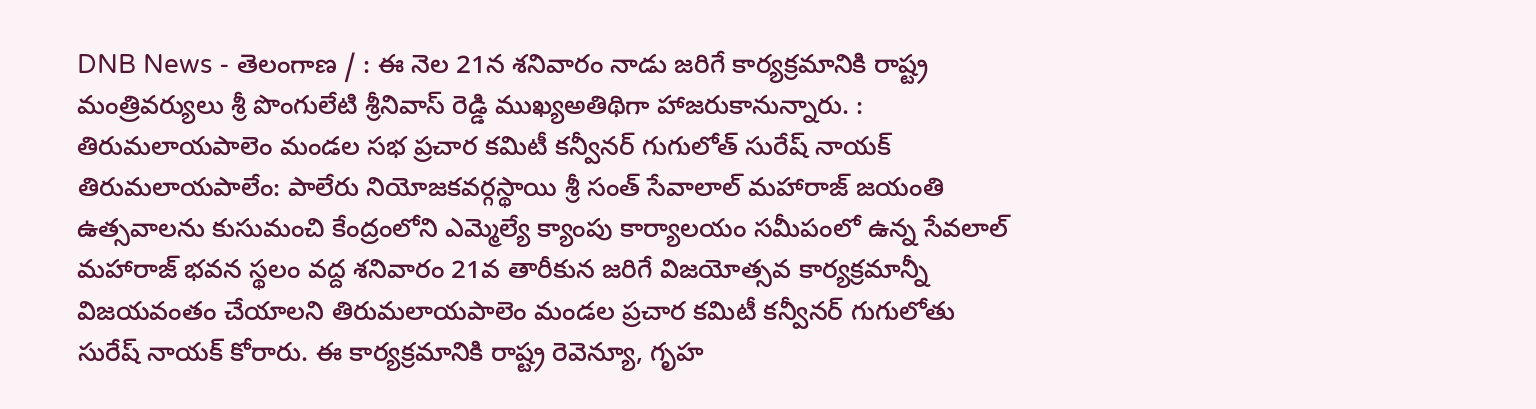DNB News - తెలంగాణ / : ఈ నెల 21న శనివారం నాడు జరిగే కార్యక్రమానికి రాష్ట్ర మంత్రివర్యులు శ్రీ పొంగులేటి శ్రీనివాస్ రెడ్డి ముఖ్యఅతిథిగా హాజరుకానున్నారు. : తిరుమలాయపాలెం మండల సభ ప్రచార కమిటీ కన్వీనర్ గుగులోత్ సురేష్ నాయక్ తిరుమలాయపాలేం: పాలేరు నియోజకవర్గస్థాయి శ్రీ సంత్ సేవాలాల్ మహారాజ్ జయంతి ఉత్సవాలను కుసుమంచి కేంద్రంలోని ఎమ్మెల్యే క్యాంపు కార్యాలయం సమీపంలో ఉన్న సేవలాల్ మహారాజ్ భవన స్థలం వద్ద శనివారం 21వ తారీకున జరిగే విజయోత్సవ కార్యక్రమాన్నీ విజయవంతం చేయాలని తిరుమలాయపాలెం మండల ప్రచార కమిటీ కన్వీనర్ గుగులోతు సురేష్ నాయక్ కోరారు. ఈ కార్యక్రమానికి రాష్ట్ర రెవెన్యూ, గృహ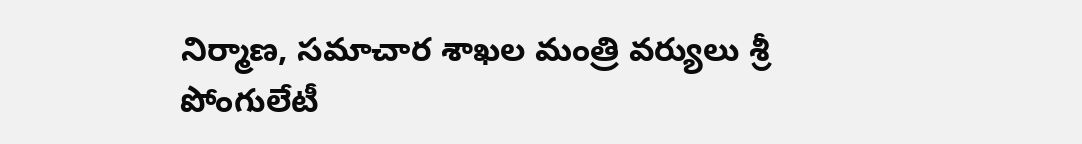నిర్మాణ, సమాచార శాఖల మంత్రి వర్యులు శ్రీ పోంగులేటీ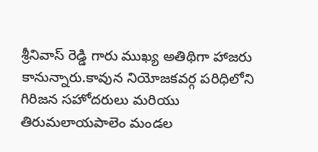శ్రీనివాస్ రెడ్డి గారు ముఖ్య అతిథిగా హాజరు కానున్నారు.కావున నియోజకవర్గ పరిధిలోని గిరిజన సహోదరులు మరియు తిరుమలాయపాలెం మండల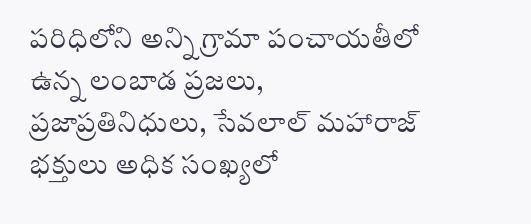పరిధిలోని అన్ని గ్రామా పంచాయతీలో ఉన్న లంబాడ ప్రజలు, ప్రజాప్రతినిధులు, సేవలాల్ మహారాజ్ భక్తులు అధిక సంఖ్యలో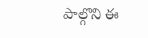పాల్గొని ఈ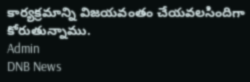కార్యక్రమాన్ని విజయవంతం చేయవలసిందిగా కోరుతున్నాము.
Admin
DNB News